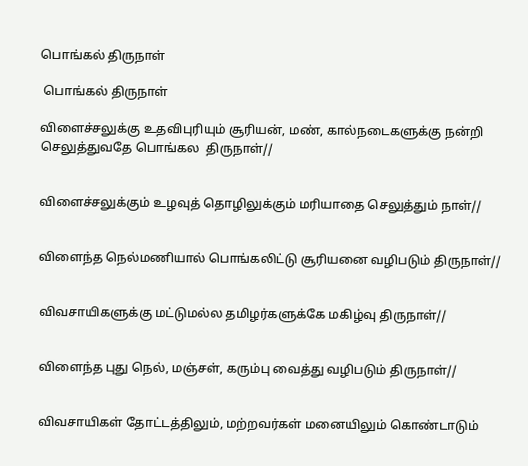பொங்கல் திருநாள்

 பொங்கல் திருநாள்

விளைச்சலுக்கு உதவிபுரியும் சூரியன், மண், கால்நடைகளுக்கு நன்றி செலுத்துவதே பொங்கல  திருநாள்//


விளைச்சலுக்கும் உழவுத் தொழிலுக்கும் மரியாதை செலுத்தும் நாள்//


விளைந்த நெல்மணியால் பொங்கலிட்டு சூரியனை வழிபடும் திருநாள்//


விவசாயிகளுக்கு மட்டுமல்ல தமிழர்களுக்கே மகிழ்வு திருநாள்//


விளைந்த புது நெல், மஞ்சள், கரும்பு வைத்து வழிபடும் திருநாள்//


விவசாயிகள் தோட்டத்திலும், மற்றவர்கள் மனையிலும் கொண்டாடும்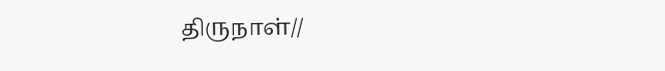திருநாள்//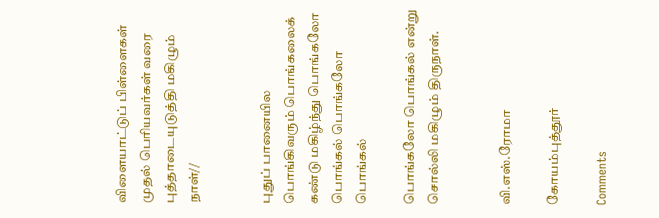விளையாட்டுப் பிள்ளைகள் முதல் பெரியவர்கள் வரை புத்தாடையுடுத்தி மகிழும் நாள்//


புதுப் பானையில பொங்கிவரும் பொங்கலைக் கண்டு மகிழ்ந்து பொங்கலோ பொங்கல் பொங்கலோ பொங்கல்

பொங்கலோ பொங்கல் என்று சொல்லி மகிழும் திருநாள்.


வி.எஸ்.ரோமா

கோயம்புத்தூர்

Comments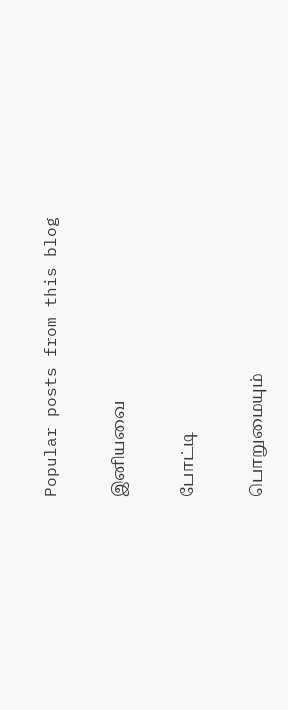Popular posts from this blog

இனியவை

போட்டி

பொறுமையும்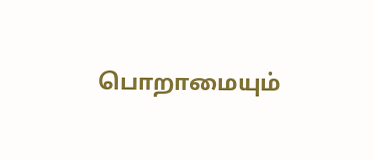பொறாமையும்